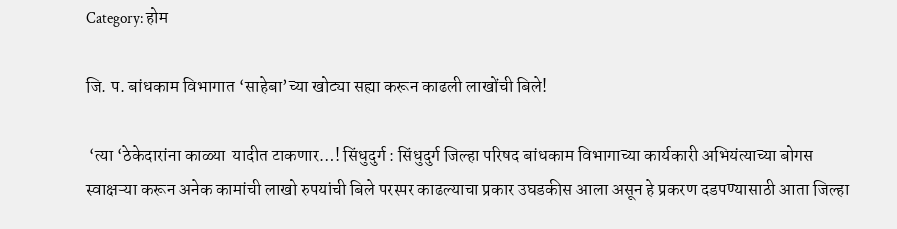Category: होम

जि. प. बांधकाम विभागात ‘साहेबा’च्या खोट्या सह्या करून काढली लाखोंची बिले!

 ‘त्या ‘ठेकेदारांना काळ्या  यादीत टाकणार…! सिंधुदुर्ग : सिंधुदुर्ग जिल्हा परिषद बांधकाम विभागाच्या कार्यकारी अभियंत्याच्या बोगस स्वाक्षऱ्या करून अनेक कामांची लाखो रुपयांची बिले परस्पर काढल्याचा प्रकार उघडकीस आला असून हे प्रकरण दडपण्यासाठी आता जिल्हा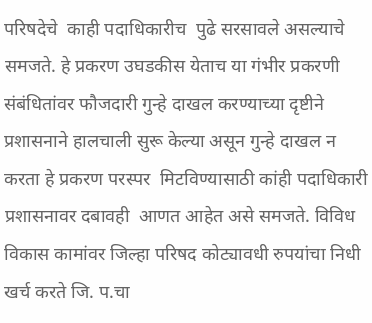परिषदेचे  काही पदाधिकारीच  पुढे सरसावले असल्याचे समजते. हे प्रकरण उघडकीस येताच या गंभीर प्रकरणी संबंधितांवर फौजदारी गुन्हे दाखल करण्याच्या दृष्टीने प्रशासनाने हालचाली सुरू केल्या असून गुन्हे दाखल न करता हे प्रकरण परस्पर  मिटविण्यासाठी कांही पदाधिकारी प्रशासनावर दबावही  आणत आहेत असे समजते. विविध  विकास कामांवर जिल्हा परिषद कोट्यावधी रुपयांचा निधी खर्च करते जि. प.चा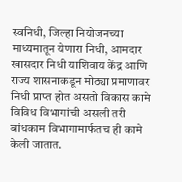स्वनिधी, जिल्हा नियोजनच्या  माध्यमातून येणारा निधी, आमदार खासदार निधी याशिवाय केंद्र आणि राज्य शासनाकडून मोठ्या प्रमाणावर निधी प्राप्त होत असतो विकास कामे विविध विभागांची असली तरी बांधकाम विभागामार्फतच ही कामे केली जातात.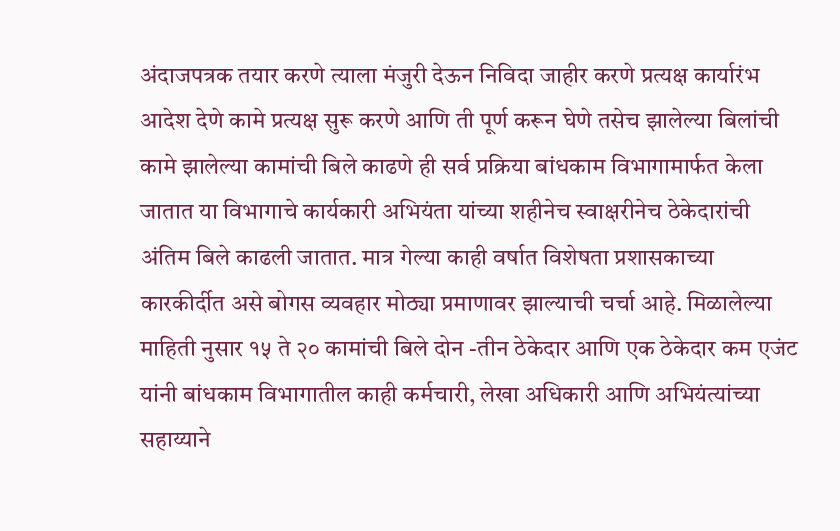अंदाजपत्रक तयार करणे त्याला मंजुरी देऊन निविदा जाहीर करणे प्रत्यक्ष कार्यारंभ आदेश देणे कामे प्रत्यक्ष सुरू करणे आणि ती पूर्ण करून घेणे तसेच झालेल्या बिलांची कामे झालेल्या कामांची बिले काढणे ही सर्व प्रक्रिया बांधकाम विभागामार्फत केला जातात या विभागाचे कार्यकारी अभियंता यांच्या शहीनेच स्वाक्षरीनेच ठेकेदारांची अंतिम बिले काढली जातात. मात्र गेल्या काही वर्षात विशेषता प्रशासकाच्या कारकीर्दीत असे बोगस व्यवहार मोठ्या प्रमाणावर झाल्याची चर्चा आहे. मिळालेल्या माहिती नुसार १५ ते २० कामांची बिले दोन -तीन ठेकेदार आणि एक ठेकेदार कम एजंट यांनी बांधकाम विभागातील काही कर्मचारी, लेखा अधिकारी आणि अभियंत्यांच्या सहाय्याने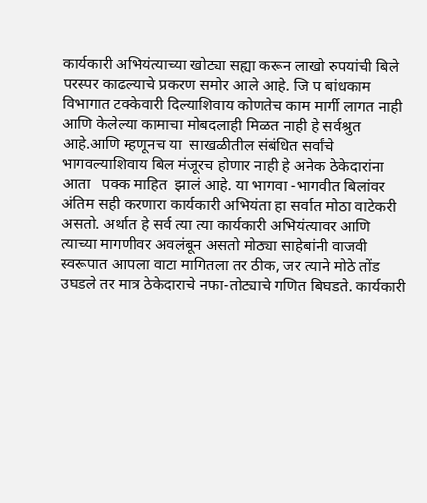कार्यकारी अभियंत्याच्या खोट्या सह्या करून लाखो रुपयांची बिले परस्पर काढल्याचे प्रकरण समोर आले आहे. जि प बांधकाम विभागात टक्केवारी दिल्याशिवाय कोणतेच काम मार्गी लागत नाही आणि केलेल्या कामाचा मोबदलाही मिळत नाही हे सर्वश्रुत आहे.आणि म्हणूनच या  साखळीतील संबंधित सर्वांचे भागवल्याशिवाय बिल मंजूरच होणार नाही हे अनेक ठेकेदारांना आता   पक्क माहित  झालं आहे. या भागवा -भागवीत बिलांवर अंतिम सही करणारा कार्यकारी अभियंता हा सर्वात मोठा वाटेकरी असतो. अर्थात हे सर्व त्या त्या कार्यकारी अभियंत्यावर आणि त्याच्या मागणीवर अवलंबून असतो मोठ्या साहेबांनी वाजवी स्वरूपात आपला वाटा मागितला तर ठीक, जर त्याने मोठे तोंड उघडले तर मात्र ठेकेदाराचे नफा-तोट्याचे गणित बिघडते. कार्यकारी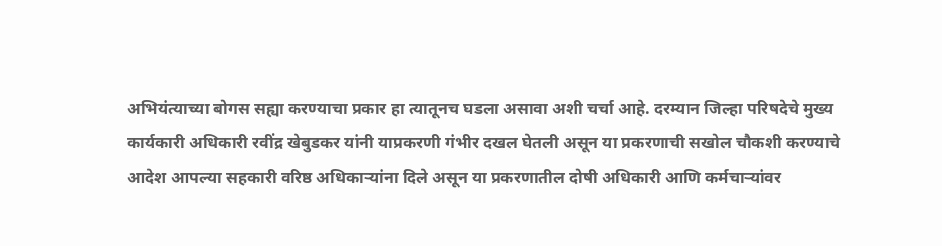अभियंत्याच्या बोगस सह्या करण्याचा प्रकार हा त्यातूनच घडला असावा अशी चर्चा आहे. दरम्यान जिल्हा परिषदेचे मुख्य कार्यकारी अधिकारी रवींद्र खेबुडकर यांनी याप्रकरणी गंभीर दखल घेतली असून या प्रकरणाची सखोल चौकशी करण्याचे आदेश आपल्या सहकारी वरिष्ठ अधिकाऱ्यांना दिले असून या प्रकरणातील दोषी अधिकारी आणि कर्मचाऱ्यांवर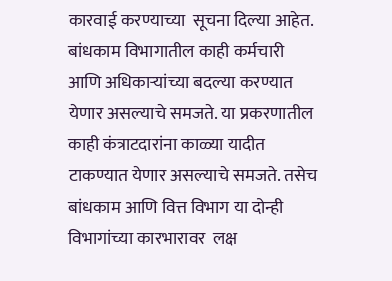कारवाई करण्याच्या  सूचना दिल्या आहेत. बांधकाम विभागातील काही कर्मचारी आणि अधिकाऱ्यांच्या बदल्या करण्यात येणार असल्याचे समजते. या प्रकरणातील काही कंत्राटदारांना काळ्या यादीत टाकण्यात येणार असल्याचे समजते. तसेच बांधकाम आणि वित्त विभाग या दोन्ही विभागांच्या कारभारावर  लक्ष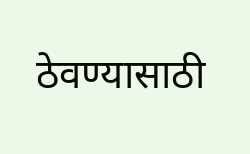ठेवण्यासाठी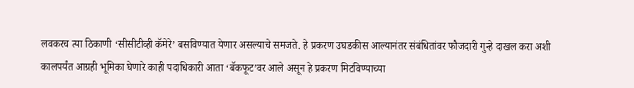लवकरच त्या ठिकाणी ‘सीसीटीव्ही कॅमेरे’ बसविण्यात येणार असल्याचे समजते. हे प्रकरण उघडकीस आल्यानंतर संबंधितांवर फौजदारी गुन्हे दाखल करा अशी कालपर्यंत आग्रही भूमिका घेणारे काही पदाधिकारी आता ‘बॅकफूट’वर आले असून हे प्रकरण मिटविण्याच्या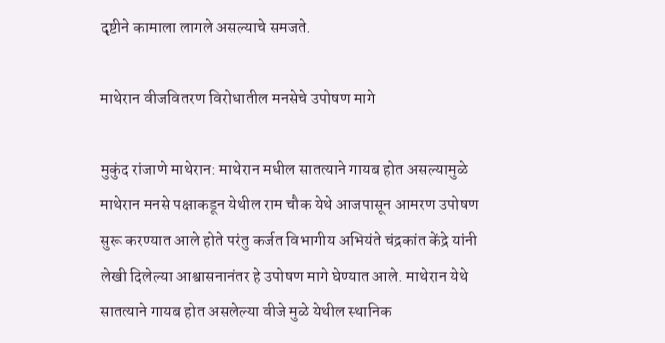दृष्टीने कामाला लागले असल्याचे समजते.

माथेरान वीजवितरण विरोधातील मनसेचे उपोषण मागे

मुकुंद रांजाणे माथेरान: माथेरान मधील सातत्याने गायब होत असल्यामुळे माथेरान मनसे पक्षाकडून येथील राम चौक येथे आजपासून आमरण उपोषण सुरू करण्यात आले होते परंतु कर्जत विभागीय अभियंते चंद्रकांत केंद्रे यांनी लेखी दिलेल्या आश्वासनानंतर हे उपोषण मागे घेण्यात आले. माथेरान येथे सातत्याने गायब होत असलेल्या वीजे मुळे येथील स्थानिक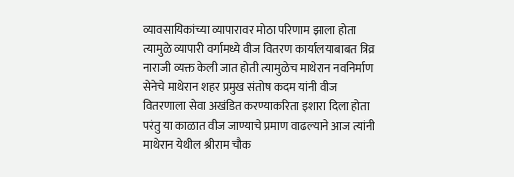व्यावसायिकांच्या व्यापारावर मोठा परिणाम झाला होता त्यामुळे व्यापारी वर्गामध्ये वीज वितरण कार्यालयाबाबत त्रिव्र नाराजी व्यक्त केली जात होती त्यामुळेच माथेरान नवनिर्माण सेनेचे माथेरान शहर प्रमुख संतोष कदम यांनी वीज वितरणाला सेवा अखंडित करण्याकरिता इशारा दिला होता परंतु या काळात वीज जाण्याचे प्रमाण वाढल्याने आज त्यांनी माथेरान येथील श्रीराम चौक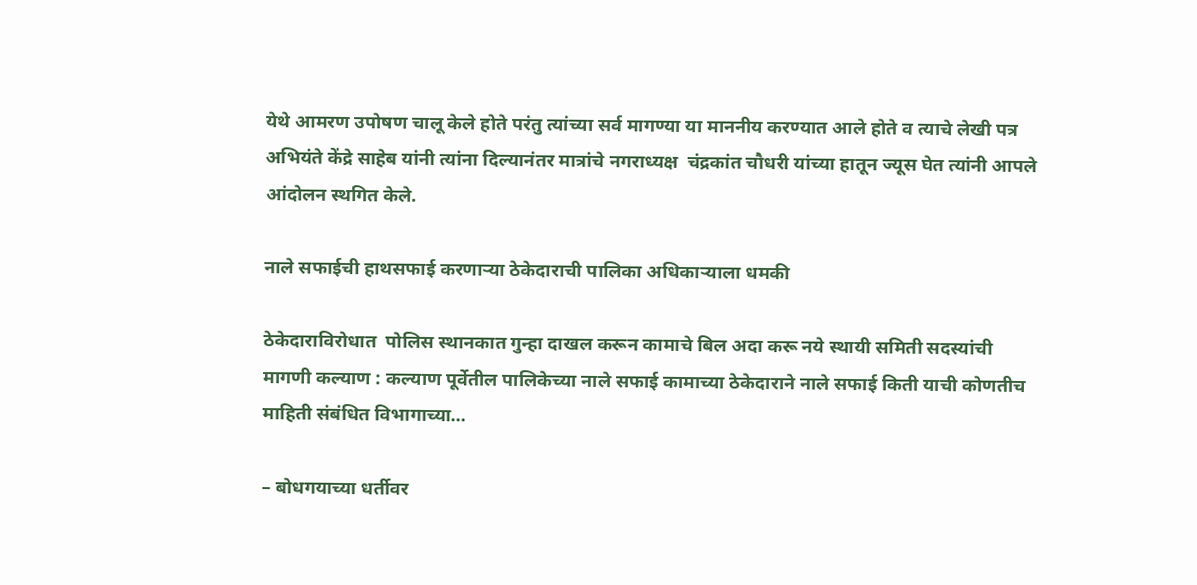येथे आमरण उपोषण चालू केले होते परंतु त्यांच्या सर्व मागण्या या माननीय करण्यात आले होते व त्याचे लेखी पत्र अभियंते केंद्रे साहेब यांनी त्यांना दिल्यानंतर मात्रांचे नगराध्यक्ष  चंद्रकांत चौधरी यांच्या हातून ज्यूस घेत त्यांनी आपले आंदोलन स्थगित केले.

नाले सफाईची हाथसफाई करणाऱ्या ठेकेदाराची पालिका अधिकाऱ्याला धमकी

ठेकेदाराविरोधात  पोलिस स्थानकात गुन्हा दाखल करून कामाचे बिल अदा करू नये स्थायी समिती सदस्यांची  मागणी कल्याण : कल्याण पूर्वेतील पालिकेच्या नाले सफाई कामाच्या ठेकेदाराने नाले सफाई किती याची कोणतीच माहिती संबंधित विभागाच्या…

– बोधगयाच्या धर्तीवर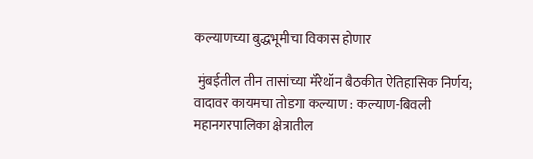कल्याणच्या बुद्धभूमीचा विकास होणार

 मुंबईतील तीन तासांच्या मॅरेथॉन बैठकीत ऐतिहासिक निर्णय; वादावर कायमचा तोडगा कल्याण : कल्याण-बिवली महानगरपालिका क्षेत्रातील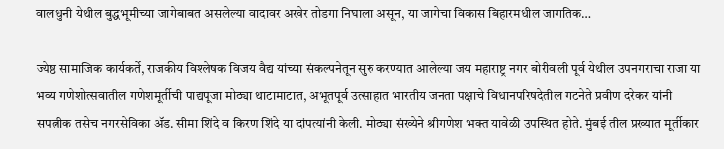वालधुनी येथील बुद्धभूमीच्या जागेबाबत असलेल्या वादावर अखेर तोडगा निघाला असून, या जागेचा विकास बिहारमधील जागतिक…

ज्येष्ठ सामाजिक कार्यकर्ते, राजकीय विश्लेषक विजय वैद्य यांच्या संकल्पनेतून सुरु करण्यात आलेल्या जय महाराष्ट्र नगर बोरीवली पूर्व येथील उपनगराचा राजा या भव्य गणेशोत्सवातील गणेशमूर्तीची पाद्यपूजा मोठ्या थाटामाटात, अभूतपूर्व उत्साहात भारतीय जनता पक्षाचे विधानपरिषदेतील गटनेते प्रवीण दरेकर यांनी सपत्नीक तसेच नगरसेविका ॲड. सीमा शिंदे व किरण शिंदे या दांपत्यांनी केली. मोठ्या संख्येने श्रीगणेश भक्त यावेळी उपस्थित होते. मुंबई तील प्रख्यात मूर्तीकार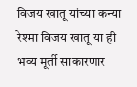विजय खातू यांच्या कन्या रेश्मा विजय खातू या ही भव्य मूर्ती साकारणार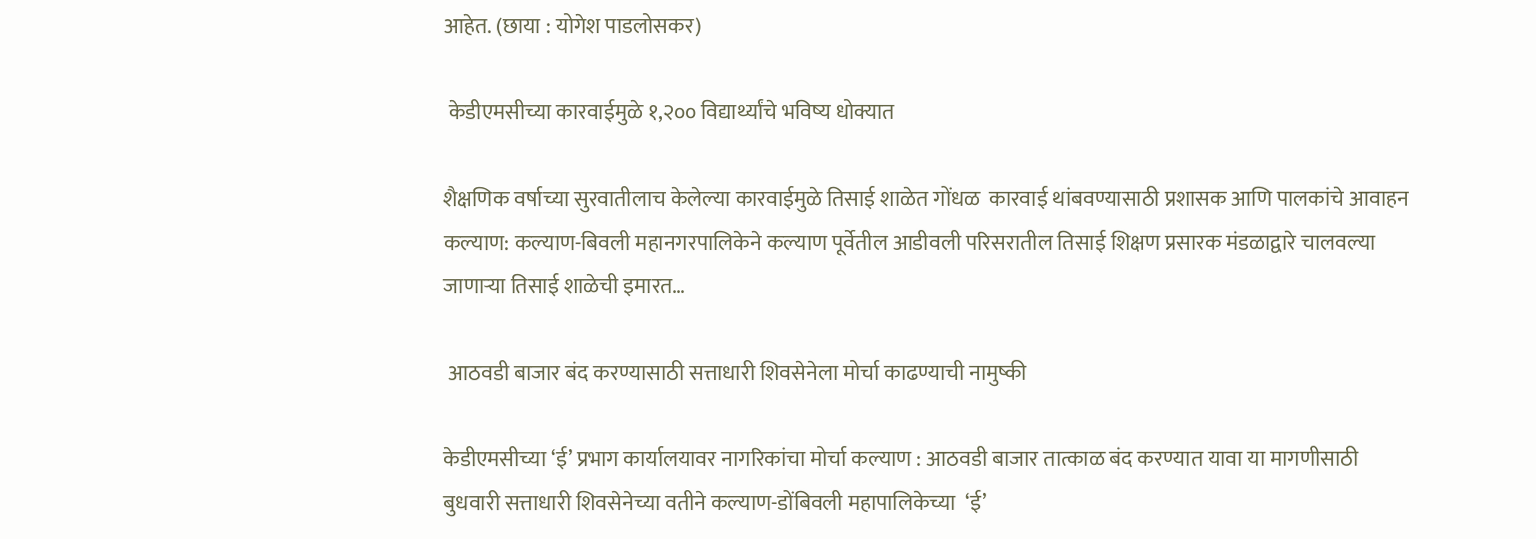आहेत. (छाया : योगेश पाडलोसकर)

 केडीएमसीच्या कारवाईमुळे १,२०० विद्यार्थ्यांचे भविष्य धोक्यात

शैक्षणिक वर्षाच्या सुरवातीलाच केलेल्या कारवाईमुळे तिसाई शाळेत गोंधळ  कारवाई थांबवण्यासाठी प्रशासक आणि पालकांचे आवाहन कल्याण: कल्याण-बिवली महानगरपालिकेने कल्याण पूर्वेतील आडीवली परिसरातील तिसाई शिक्षण प्रसारक मंडळाद्वारे चालवल्या जाणाऱ्या तिसाई शाळेची इमारत…

 आठवडी बाजार बंद करण्यासाठी सत्ताधारी शिवसेनेला मोर्चा काढण्याची नामुष्की

केडीएमसीच्या ‘ई’ प्रभाग कार्यालयावर नागरिकांचा मोर्चा कल्याण : आठवडी बाजार तात्काळ बंद करण्यात यावा या मागणीसाठी बुधवारी सत्ताधारी शिवसेनेच्या वतीने कल्याण-डोंबिवली महापालिकेच्या  ‘ई’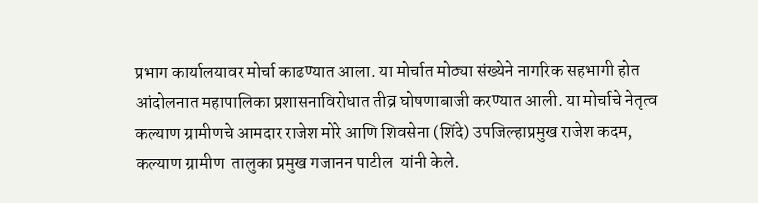प्रभाग कार्यालयावर मोर्चा काढण्यात आला. या मोर्चात मोठ्या संख्येने नागरिक सहभागी होत आंदोलनात महापालिका प्रशासनाविरोधात तीव्र घोषणाबाजी करण्यात आली. या मोर्चाचे नेतृत्व कल्याण ग्रामीणचे आमदार राजेश मोरे आणि शिवसेना (शिंदे) उपजिल्हाप्रमुख राजेश कदम, कल्याण ग्रामीण  तालुका प्रमुख गजानन पाटील  यांनी केले.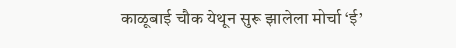काळूबाई चौक येथून सुरू झालेला मोर्चा ‘ई’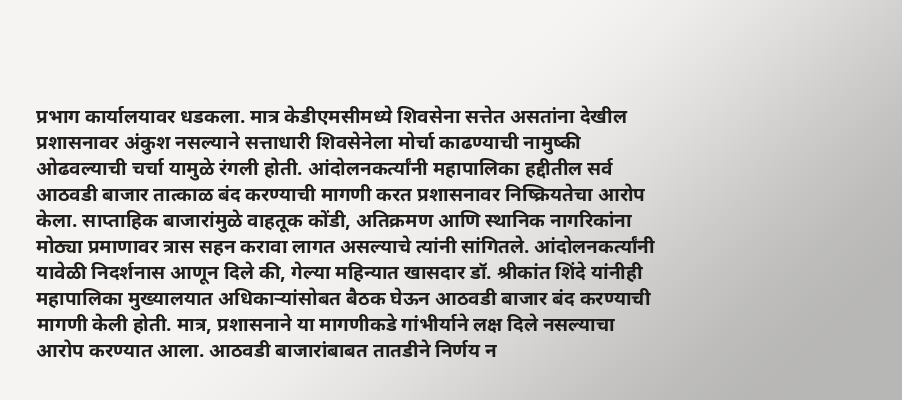प्रभाग कार्यालयावर धडकला. मात्र केडीएमसीमध्ये शिवसेना सत्तेत असतांना देखील प्रशासनावर अंकुश नसल्याने सत्ताधारी शिवसेनेला मोर्चा काढण्याची नामुष्की ओढवल्याची चर्चा यामुळे रंगली होती. आंदोलनकर्त्यांनी महापालिका हद्दीतील सर्व आठवडी बाजार तात्काळ बंद करण्याची मागणी करत प्रशासनावर निष्क्रियतेचा आरोप केला. साप्ताहिक बाजारांमुळे वाहतूक कोंडी, अतिक्रमण आणि स्थानिक नागरिकांना मोठ्या प्रमाणावर त्रास सहन करावा लागत असल्याचे त्यांनी सांगितले. आंदोलनकर्त्यांनी यावेळी निदर्शनास आणून दिले की, गेल्या महिन्यात खासदार डॉ. श्रीकांत शिंदे यांनीही महापालिका मुख्यालयात अधिकाऱ्यांसोबत बैठक घेऊन आठवडी बाजार बंद करण्याची मागणी केली होती. मात्र, प्रशासनाने या मागणीकडे गांभीर्याने लक्ष दिले नसल्याचा आरोप करण्यात आला. आठवडी बाजारांबाबत तातडीने निर्णय न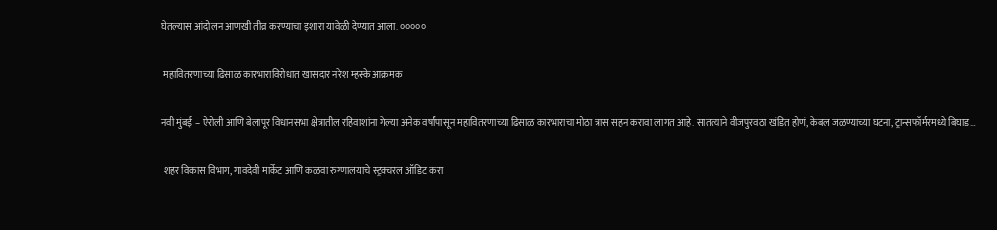घेतल्यास आंदोलन आणखी तीव्र करण्याचा इशारा यावेळी देण्यात आला. ०००००

 महावितरणाच्या ढिसाळ कारभाराविरोधात खासदार नरेश म्हस्के आक्रमक

नवी मुंबई – ऐरोली आणि बेलापूर विधानसभा क्षेत्रातील रहिवाशांना गेल्या अनेक वर्षांपासून महावितरणाच्या ढिसाळ कारभाराचा मोठा त्रास सहन करावा लागत आहे. सातत्याने वीजपुरवठा खंडित होणं, केबल जळण्याच्या घटना, ट्रान्सफॉर्मरमध्ये बिघाड…

 शहर विकास विभाग, गावदेवी मार्केट आणि कळवा रुग्णालयाचे स्ट्रक्चरल ऑडिट करा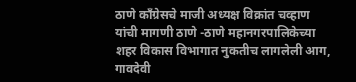ठाणे काँग्रेसचे माजी अध्यक्ष विक्रांत चव्हाण यांची मागणी ठाणे -ठाणे महानगरपालिकेच्या शहर विकास विभागात नुकतीच लागलेली आग, गावदेवी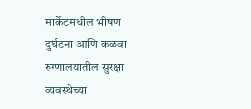मार्केटमधील भीषण दुर्घटना आणि कळवा रुग्णालयातील सुरक्षा व्यवस्थेच्या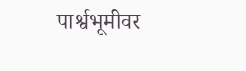पार्श्वभूमीवर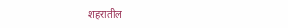शहरातील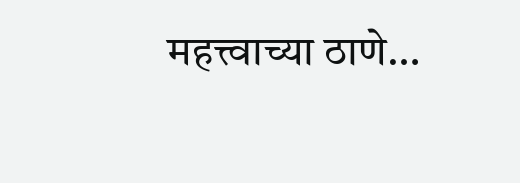महत्त्वाच्या ठाणे…